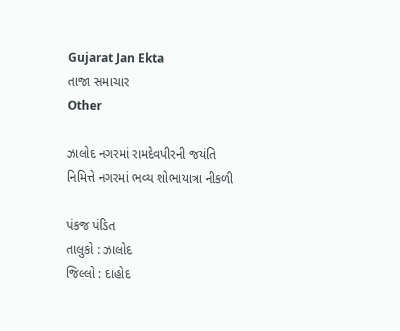Gujarat Jan Ekta
તાજા સમાચાર
Other

ઝાલોદ નગરમાં રામદેવપીરની જયંતિ નિમિત્તે નગરમાં ભવ્ય શોભાયાત્રા નીકળી

પંકજ પંડિત
તાલુકો : ઝાલોદ
જિલ્લો : દાહોદ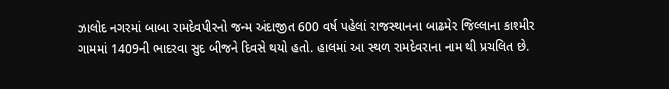ઝાલોદ નગરમાં બાબા રામદેવપીરનો જન્મ અંદાજીત 600 વર્ષ પહેલાં રાજસ્થાનના બાઢમેર જિલ્લાના કાશ્મીર ગામમાં 1409ની ભાદરવા સુદ બીજને દિવસે થયો હતો. હાલમાં આ સ્થળ રામદેવરાના નામ થી પ્રચલિત છે.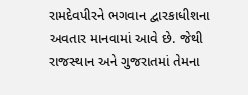રામદેવપીરને ભગવાન દ્વારકાધીશના અવતાર માનવામાં આવે છે. જેથી રાજસ્થાન અને ગુજરાતમાં તેમના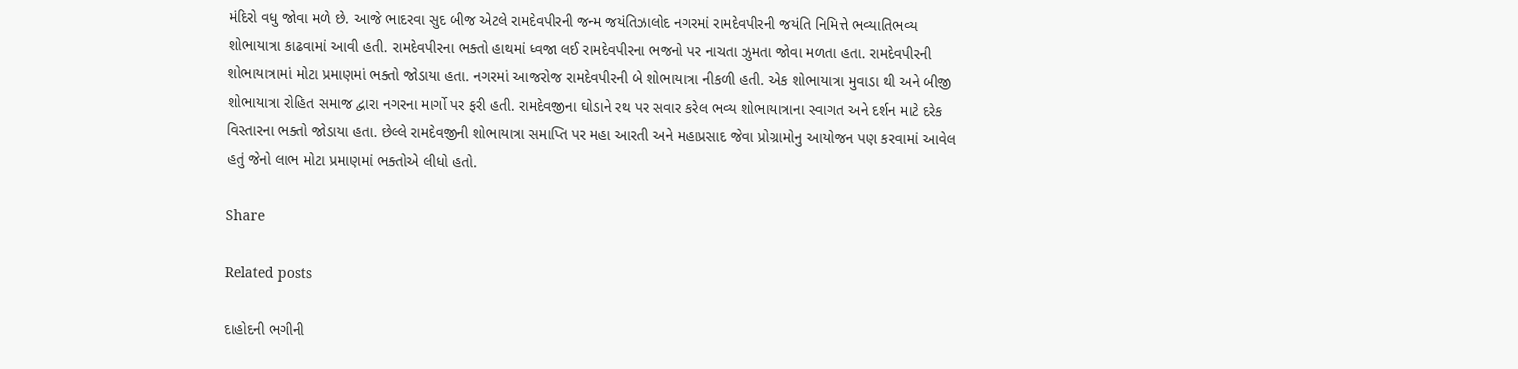મંદિરો વધુ જોવા મળે છે. આજે ભાદરવા સુદ બીજ એટલે રામદેવપીરની જન્મ જયંતિઝાલોદ નગરમાં રામદેવપીરની જયંતિ નિમિત્તે ભવ્યાતિભવ્ય શોભાયાત્રા કાઢવામાં આવી હતી. રામદેવપીરના ભક્તો હાથમાં ધ્વજા લઈ રામદેવપીરના ભજનો પર નાચતા ઝુમતા જોવા મળતા હતા. રામદેવપીરની શોભાયાત્રામાં મોટા પ્રમાણમાં ભક્તો જોડાયા હતા. નગરમાં આજરોજ રામદેવપીરની બે શોભાયાત્રા નીકળી હતી. એક શોભાયાત્રા મુવાડા થી અને બીજી શોભાયાત્રા રોહિત સમાજ દ્વારા નગરના માર્ગો પર ફરી હતી. રામદેવજીના ઘોડાને રથ પર સવાર કરેલ ભવ્ય શોભાયાત્રાના સ્વાગત અને દર્શન માટે દરેક વિસ્તારના ભક્તો જોડાયા હતા. છેલ્લે રામદેવજીની શોભાયાત્રા સમાપ્તિ પર મહા આરતી અને મહાપ્રસાદ જેવા પ્રોગ્રામોનુ આયોજન પણ કરવામાં આવેલ હતું જેનો લાભ મોટા પ્રમાણમાં ભક્તોએ લીધો હતો.

Share

Related posts

દાહોદની ભગીની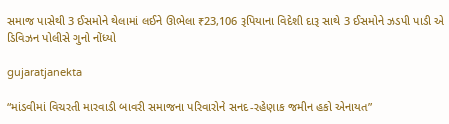સમાજ પાસેથી 3 ઈસમોને થેલામાં લઈને ઊભેલા ₹23,106 રૂપિયાના વિદેશી દારૂ સાથે 3 ઈસમોને ઝડપી પાડી એ ડિવિઝન પોલીસે ગુનો નોંધ્યો

gujaratjanekta

“માંડવીમાં વિચરતી મારવાડી બાવરી સમાજના પરિવારોને સનદ-રહેણાક જમીન હકો એનાયત”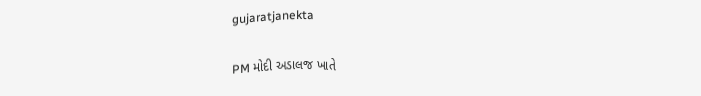gujaratjanekta

PM મોદી અડાલજ ખાતે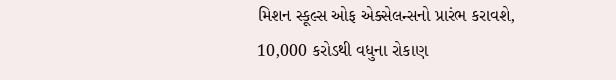મિશન સ્કૂલ્સ ઓફ એક્સેલન્સનો પ્રારંભ કરાવશે, 10,000 કરોડથી વધુના રોકાણ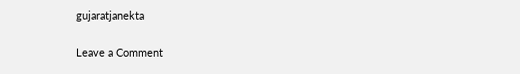gujaratjanekta

Leave a Comment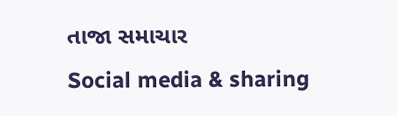તાજા સમાચાર
Social media & sharing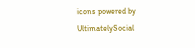icons powered by UltimatelySocial